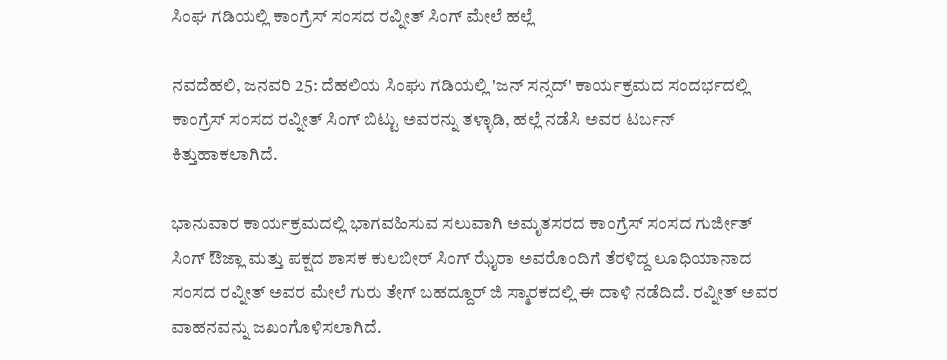ಸಿಂಘ ಗಡಿಯಲ್ಲಿ ಕಾಂಗ್ರೆಸ್ ಸಂಸದ ರವ್ನೀತ್ ಸಿಂಗ್ ಮೇಲೆ ಹಲ್ಲೆ

ನವದೆಹಲಿ, ಜನವರಿ 25: ದೆಹಲಿಯ ಸಿಂಘು ಗಡಿಯಲ್ಲಿ 'ಜನ್ ಸನ್ಸದ್' ಕಾರ್ಯಕ್ರಮದ ಸಂದರ್ಭದಲ್ಲಿ ಕಾಂಗ್ರೆಸ್ ಸಂಸದ ರವ್ನೀತ್ ಸಿಂಗ್ ಬಿಟ್ಟು ಅವರನ್ನು ತಳ್ಳಾಡಿ, ಹಲ್ಲೆ ನಡೆಸಿ ಅವರ ಟರ್ಬನ್ ಕಿತ್ತುಹಾಕಲಾಗಿದೆ.

ಭಾನುವಾರ ಕಾರ್ಯಕ್ರಮದಲ್ಲಿ ಭಾಗವಹಿಸುವ ಸಲುವಾಗಿ ಅಮೃತಸರದ ಕಾಂಗ್ರೆಸ್ ಸಂಸದ ಗುರ್ಜೀತ್ ಸಿಂಗ್ ಔಜ್ಲಾ ಮತ್ತು ಪಕ್ಷದ ಶಾಸಕ ಕುಲಬೀರ್ ಸಿಂಗ್ ಝೈರಾ ಅವರೊಂದಿಗೆ ತೆರಳಿದ್ದ ಲೂಧಿಯಾನಾದ ಸಂಸದ ರವ್ನೀತ್ ಅವರ ಮೇಲೆ ಗುರು ತೇಗ್ ಬಹದ್ದೂರ್ ಜಿ ಸ್ಮಾರಕದಲ್ಲಿ ಈ ದಾಳಿ ನಡೆದಿದೆ. ರವ್ನೀತ್ ಅವರ ವಾಹನವನ್ನು ಜಖಂಗೊಳಿಸಲಾಗಿದೆ.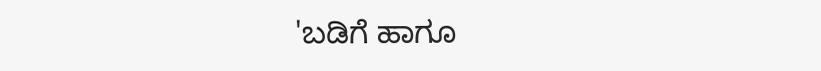'ಬಡಿಗೆ ಹಾಗೂ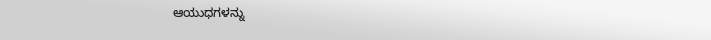ಆಯುಧಗಳನ್ನು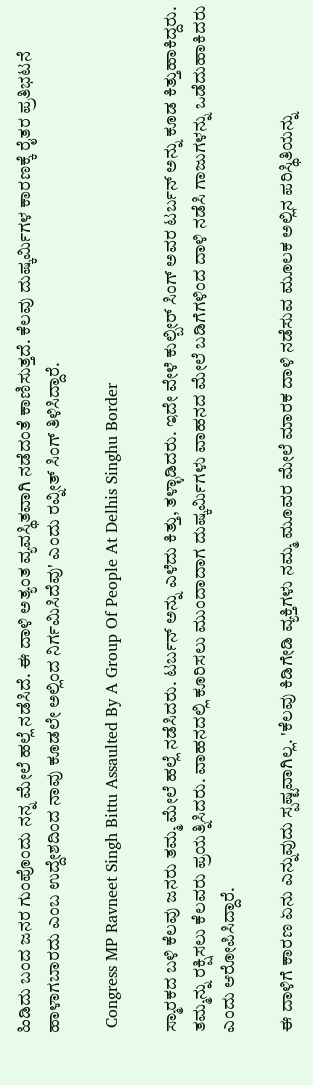ಹಿಡಿದು ಬಂದ ಜನರ ಗುಂಪೊಂದು ನನ್ನ ಮೇಲೆ ಹಲ್ಲೆ ನಡೆಸಿದೆ. ಈ ದಾಳಿ ಅತ್ಯಂತ ವ್ಯವಸ್ಥಿತವಾಗಿ ನಡೆದಂತೆ ಕಾಣಿಸುತ್ತದೆ. ಕೆಲವು ದುಷ್ಕರ್ಮಿಗಳ ಕಾರಣಕ್ಕೆ ರೈತರ ಪ್ರತಿಭಟನೆ ಹಾಳಾಗಬಾರದು ಎಂಬ ಉದ್ದೇಶದಿಂದ ನಾವು ಕೂಡಲೇ ಅಲ್ಲಿಂದ ನಿರ್ಗಮಿಸಿದೆವು' ಎಂದು ರವ್ನೀತ್ ಸಿಂಗ್ ತಿಳಿಸಿದ್ದಾರೆ.

 Congress MP Ravneet Singh Bittu Assaulted By A Group Of People At Delhis Singhu Border

ಸ್ಮಾರಕದ ಬಳಿ ಕೆಲವು ಜನರು ತಮ್ಮ ಮೇಲೆ ಹಲ್ಲೆ ನಡೆಸಿದರು. ಟರ್ಬನ್ ಅನ್ನು ಎಳೆದು ಕಿತ್ತು, ತಳ್ಳಾಡಿದರು. ಇದೇ ವೇಳೆ ಕುಲ್ಬೀರ್ ಸಿಂಗ್ ಅವರ ಟರ್ಬನ್ ಅನ್ನು ಕೂಡ ಕಿತ್ತುಹಾಕಿದ್ದರು. ತಮ್ಮನ್ನು ರಕ್ಷಿಸಲು ಕೆಲವರು ಪ್ರಯತ್ನಿಸಿದರು. ವಾಹನದಲ್ಲಿ ಕೂರಿಸಲು ಮುಂದಾದಾಗ ದುಷ್ಕರ್ಮಿಗಳು ವಾಹನದ ಮೇಲೆ ಬಡಿಗೆಗಳಿಂದ ದಾಳಿ ನಡೆಸಿ ಗಾಜುಗಳನ್ನು ಒಡೆದುಹಾಕಿದರು ಎಂದು ಆರೋಪಿಸಿದ್ದಾರೆ.

ಈ ದಾಳಿಗೆ ಕಾರಣ ಏನು ಎನ್ನುವುದು ಸ್ಪಷ್ಟವಾಗಿಲ್ಲ. 'ಕೆಲವು ಕಿಡಿಗೇಡಿ ವ್ಯಕ್ತಿಗಳು ನಮ್ಮ ಮೂವರ ಮೇಲೆ ಮಾರಕ ದಾಳಿ ನಡೆಸುವ ಮೂಲಕ ಅಲ್ಲಿನ ಪರಿಸ್ಥಿತಿಯನ್ನು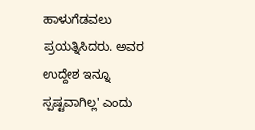ಹಾಳುಗೆಡವಲು ಪ್ರಯತ್ನಿಸಿದರು. ಅವರ ಉದ್ದೇಶ ಇನ್ನೂ ಸ್ಪಷ್ಟವಾಗಿಲ್ಲ' ಎಂದು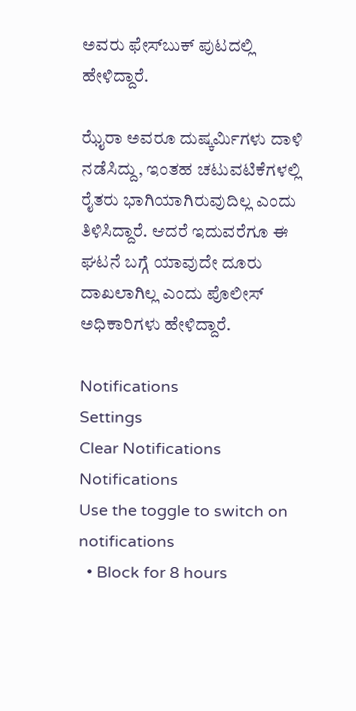ಅವರು ಫೇಸ್‌ಬುಕ್ ಪುಟದಲ್ಲಿ ಹೇಳಿದ್ದಾರೆ.

ಝೈರಾ ಅವರೂ ದುಷ್ಕರ್ಮಿಗಳು ದಾಳಿ ನಡೆಸಿದ್ದು, ಇಂತಹ ಚಟುವಟಿಕೆಗಳಲ್ಲಿ ರೈತರು ಭಾಗಿಯಾಗಿರುವುದಿಲ್ಲ ಎಂದು ತಿಳಿಸಿದ್ದಾರೆ. ಆದರೆ ಇದುವರೆಗೂ ಈ ಘಟನೆ ಬಗ್ಗೆ ಯಾವುದೇ ದೂರು ದಾಖಲಾಗಿಲ್ಲ ಎಂದು ಪೊಲೀಸ್ ಅಧಿಕಾರಿಗಳು ಹೇಳಿದ್ದಾರೆ.

Notifications
Settings
Clear Notifications
Notifications
Use the toggle to switch on notifications
  • Block for 8 hours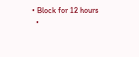• Block for 12 hours
  •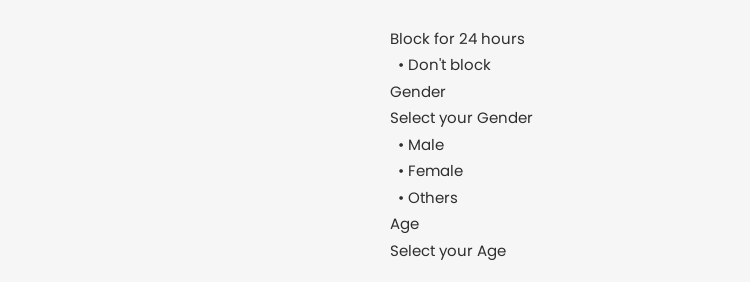Block for 24 hours
  • Don't block
Gender
Select your Gender
  • Male
  • Female
  • Others
Age
Select your Age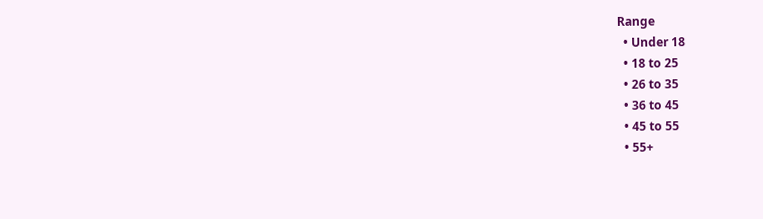Range
  • Under 18
  • 18 to 25
  • 26 to 35
  • 36 to 45
  • 45 to 55
  • 55+